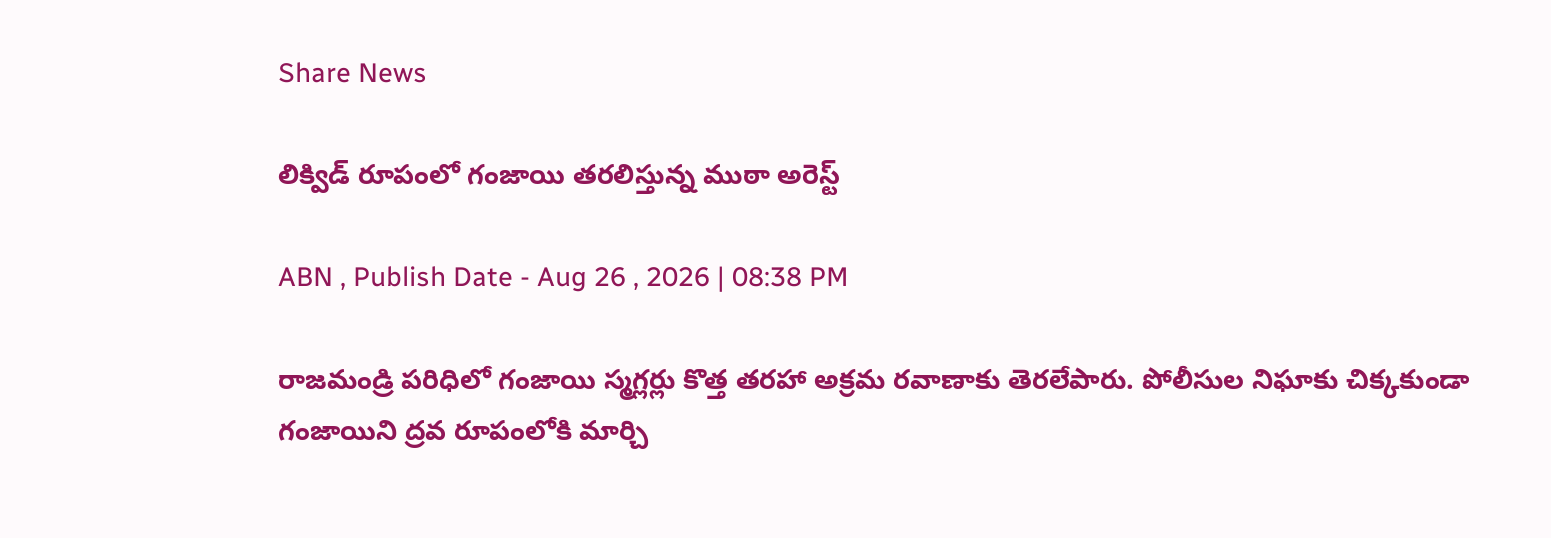Share News

లిక్విడ్ రూపంలో గంజాయి తరలిస్తున్న ముఠా అరెస్ట్

ABN , Publish Date - Aug 26 , 2026 | 08:38 PM

రాజమండ్రి పరిధిలో గంజాయి స్మగ్లర్లు కొత్త తరహా అక్రమ రవాణాకు తెరలేపారు. పోలీసుల నిఘాకు చిక్కకుండా గంజాయిని ద్రవ రూపంలోకి మార్చి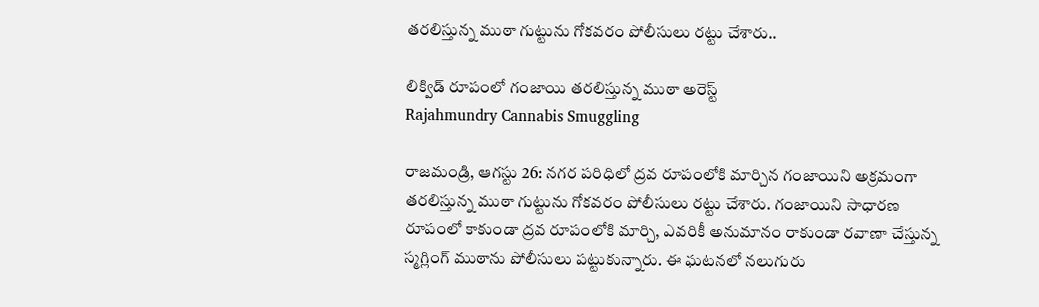తరలిస్తున్న ముఠా గుట్టును గోకవరం పోలీసులు రట్టు చేశారు..

లిక్విడ్ రూపంలో గంజాయి తరలిస్తున్న ముఠా అరెస్ట్
Rajahmundry Cannabis Smuggling

రాజమండ్రి, ఆగస్టు 26: నగర పరిధిలో ద్రవ రూపంలోకి మార్చిన గంజాయిని అక్రమంగా తరలిస్తున్న ముఠా గుట్టును గోకవరం పోలీసులు రట్టు చేశారు. గంజాయిని సాధారణ రూపంలో కాకుండా ద్రవ రూపంలోకి మార్చి, ఎవరికీ అనుమానం రాకుండా రవాణా చేస్తున్న స్మగ్లింగ్ ముఠాను పోలీసులు పట్టుకున్నారు. ఈ ఘటనలో నలుగురు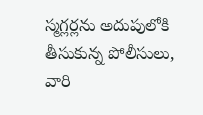స్మగ్లర్లను అదుపులోకి తీసుకున్న పోలీసులు, వారి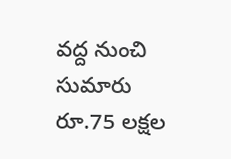వద్ద నుంచి సుమారు రూ.75 లక్షల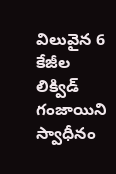విలువైన 6 కేజీల లిక్విడ్ గంజాయిని స్వాధీనం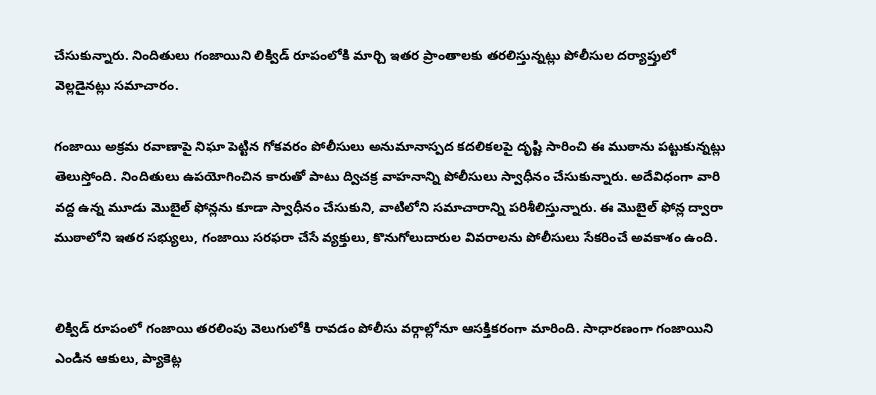చేసుకున్నారు. నిందితులు గంజాయిని లిక్విడ్ రూపంలోకి మార్చి ఇతర ప్రాంతాలకు తరలిస్తున్నట్లు పోలీసుల దర్యాప్తులో వెల్లడైనట్లు సమాచారం.

గంజాయి అక్రమ రవాణాపై నిఘా పెట్టిన గోకవరం పోలీసులు అనుమానాస్పద కదలికలపై దృష్టి సారించి ఈ ముఠాను పట్టుకున్నట్లు తెలుస్తోంది. నిందితులు ఉపయోగించిన కారుతో పాటు ద్విచక్ర వాహనాన్ని పోలీసులు స్వాధీనం చేసుకున్నారు. అదేవిధంగా వారి వద్ద ఉన్న మూడు మొబైల్ ఫోన్లను కూడా స్వాధీనం చేసుకుని, వాటిలోని సమాచారాన్ని పరిశీలిస్తున్నారు. ఈ మొబైల్ ఫోన్ల ద్వారా ముఠాలోని ఇతర సభ్యులు, గంజాయి సరఫరా చేసే వ్యక్తులు, కొనుగోలుదారుల వివరాలను పోలీసులు సేకరించే అవకాశం ఉంది.


లిక్విడ్ రూపంలో గంజాయి తరలింపు వెలుగులోకి రావడం పోలీసు వర్గాల్లోనూ ఆసక్తికరంగా మారింది. సాధారణంగా గంజాయిని ఎండిన ఆకులు, ప్యాకెట్ల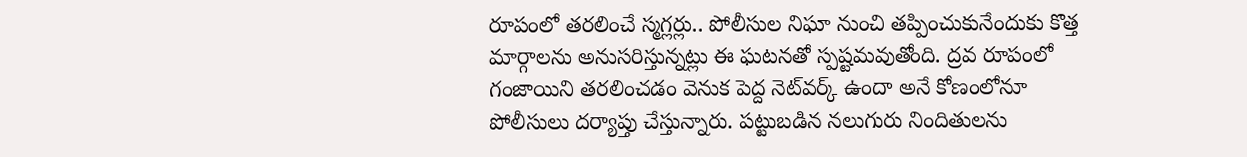రూపంలో తరలించే స్మగ్లర్లు.. పోలీసుల నిఘా నుంచి తప్పించుకునేందుకు కొత్త మార్గాలను అనుసరిస్తున్నట్లు ఈ ఘటనతో స్పష్టమవుతోంది. ద్రవ రూపంలో గంజాయిని తరలించడం వెనుక పెద్ద నెట్‌వర్క్ ఉందా అనే కోణంలోనూ పోలీసులు దర్యాప్తు చేస్తున్నారు. పట్టుబడిన నలుగురు నిందితులను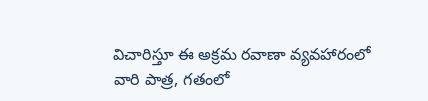విచారిస్తూ ఈ అక్రమ రవాణా వ్యవహారంలో వారి పాత్ర, గతంలో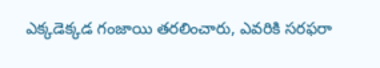ఎక్కడెక్కడ గంజాయి తరలించారు, ఎవరికి సరఫరా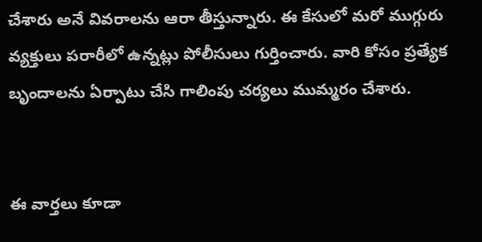చేశారు అనే వివరాలను ఆరా తీస్తున్నారు. ఈ కేసులో మరో ముగ్గురు వ్యక్తులు పరారీలో ఉన్నట్లు పోలీసులు గుర్తించారు. వారి కోసం ప్రత్యేక బృందాలను ఏర్పాటు చేసి గాలింపు చర్యలు ముమ్మరం చేశారు.


ఈ వార్తలు కూడా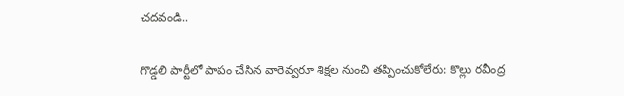చదవండి..

గొడ్డలి పార్టీలో పాపం చేసిన వారెవ్వరూ శిక్షల నుంచి తప్పించుకోలేరు: కొల్లు రవీంద్ర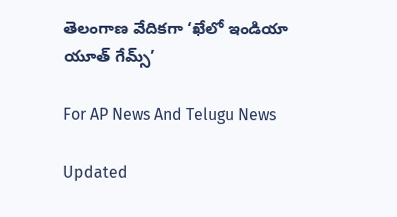తెలంగాణ వేదికగా ‘ఖేలో ఇండియా యూత్ గేమ్స్’

For AP News And Telugu News

Updated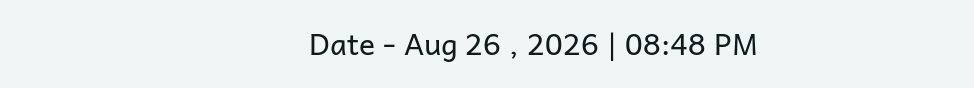Date - Aug 26 , 2026 | 08:48 PM